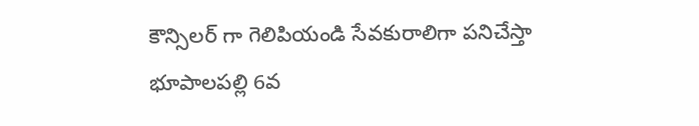కౌన్సిలర్ గా గెలిపియండి సేవకురాలిగా పనిచేస్తా
భూపాలపల్లి 6వ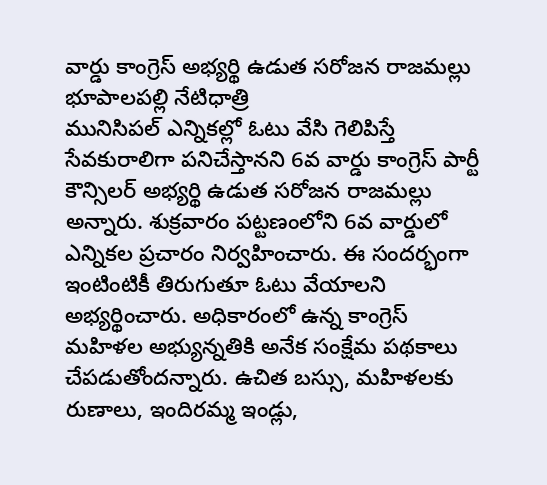వార్డు కాంగ్రెస్ అభ్యర్థి ఉడుత సరోజన రాజమల్లు
భూపాలపల్లి నేటిధాత్రి
మునిసిపల్ ఎన్నికల్లో ఓటు వేసి గెలిపిస్తే సేవకురాలిగా పనిచేస్తానని 6వ వార్డు కాంగ్రెస్ పార్టీ కౌన్సిలర్ అభ్యర్థి ఉడుత సరోజన రాజమల్లు అన్నారు. శుక్రవారం పట్టణంలోని 6వ వార్డులో ఎన్నికల ప్రచారం నిర్వహించారు. ఈ సందర్భంగా ఇంటింటికీ తిరుగుతూ ఓటు వేయాలని అభ్యర్థించారు. అధికారంలో ఉన్న కాంగ్రెస్ మహిళల అభ్యున్నతికి అనేక సంక్షేమ పథకాలు చేపడుతోందన్నారు. ఉచిత బస్సు, మహిళలకు రుణాలు, ఇందిరమ్మ ఇండ్లు,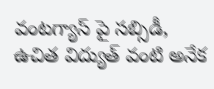వంటగ్యాస్ పై సబ్సిడీ, ఉచిత విద్యుత్ వంటి అనేక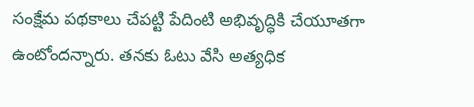సంక్షేమ పథకాలు చేపట్టి పేదింటి అభివృద్ధికి చేయూతగా ఉంటోందన్నారు. తనకు ఓటు వేసి అత్యధిక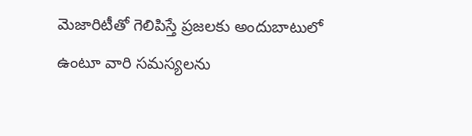మెజారిటీతో గెలిపిస్తే ప్రజలకు అందుబాటులో ఉంటూ వారి సమస్యలను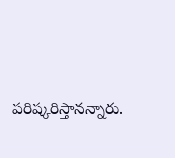పరిష్కరిస్తానన్నారు.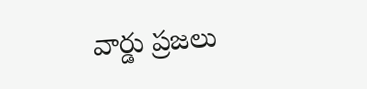వార్డు ప్రజలు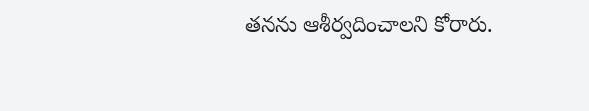తనను ఆశీర్వదించాలని కోరారు.